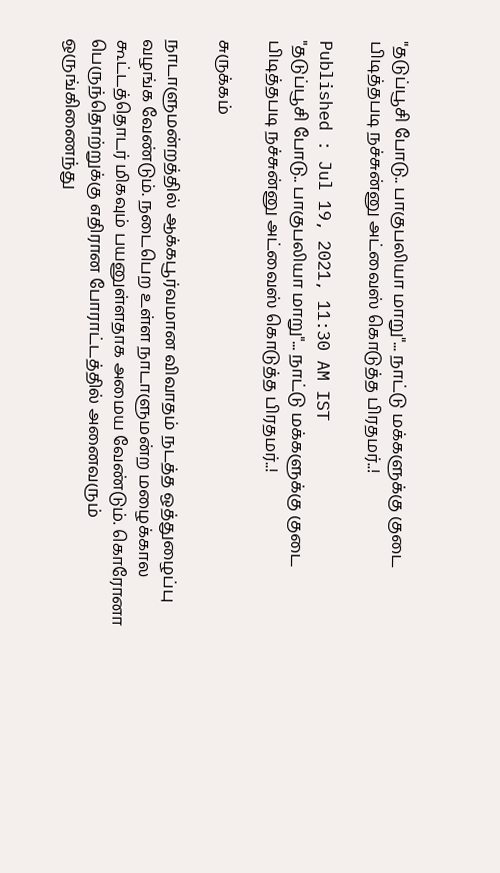"தடுப்பூசி போடு.. பாகுபலியா மாறு"... நாட்டு மக்களுக்கு குடை பிடித்தபடி நச்சுன்னு அட்வைஸ் கொடுத்த பிரதமர்..!

Published : Jul 19, 2021, 11:30 AM IST
"தடுப்பூசி போடு.. பாகுபலியா மாறு"... நாட்டு மக்களுக்கு குடை பிடித்தபடி நச்சுன்னு அட்வைஸ் கொடுத்த பிரதமர்..!

சுருக்கம்

நாடாளுமன்றத்தில் ஆக்கபூர்வமான விவாதம் நடத்த ஒத்துழைப்பு வழங்க வேண்டும். நடைபெற உள்ள நாடாளுமன்ற மழைக்கால கூட்டத்தொடர் மிகவும் பயனுள்ளதாக அமைய வேண்டும். கொரோனா பெருந்தொற்றுக்கு எதிரான போராட்டத்தில் அனைவரும் ஒருங்கிணைந்து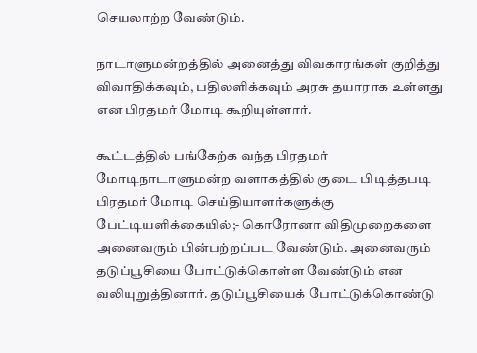செயலாற்ற வேண்டும்.

நாடாளுமன்றத்தில் அனைத்து விவகாரங்கள் குறித்து விவாதிக்கவும், பதிலளிக்கவும் அரசு தயாராக உள்ளது என பிரதமர் மோடி கூறியுள்ளார்.

கூட்டத்தில் பங்கேற்க வந்த பிரதமர் மோடிநாடாளுமன்ற வளாகத்தில் குடை பிடித்தபடி பிரதமர் மோடி செய்தியாளர்களுக்கு பேட்டியளிக்கையில்;- கொரோனா விதிமுறைகளை அனைவரும் பின்பற்றப்பட வேண்டும். அனைவரும் தடுப்பூசியை போட்டுக்கொள்ள வேண்டும் என வலியுறுத்தினார். தடுப்பூசியைக் போட்டுக்கொண்டு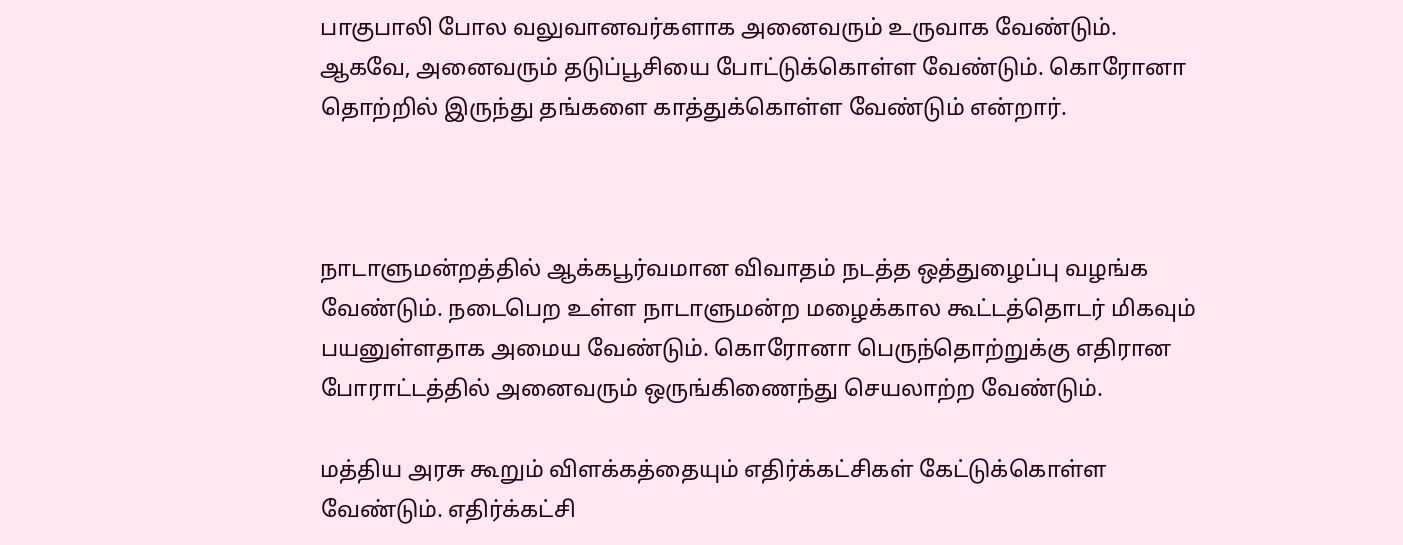பாகுபாலி போல வலுவானவர்களாக அனைவரும் உருவாக வேண்டும். ஆகவே, அனைவரும் தடுப்பூசியை போட்டுக்கொள்ள வேண்டும். கொரோனா தொற்றில் இருந்து தங்களை காத்துக்கொள்ள வேண்டும் என்றார்.



நாடாளுமன்றத்தில் ஆக்கபூர்வமான விவாதம் நடத்த ஒத்துழைப்பு வழங்க வேண்டும். நடைபெற உள்ள நாடாளுமன்ற மழைக்கால கூட்டத்தொடர் மிகவும் பயனுள்ளதாக அமைய வேண்டும். கொரோனா பெருந்தொற்றுக்கு எதிரான போராட்டத்தில் அனைவரும் ஒருங்கிணைந்து செயலாற்ற வேண்டும்.

மத்திய அரசு கூறும் விளக்கத்தையும் எதிர்க்கட்சிகள் கேட்டுக்கொள்ள வேண்டும். எதிர்க்கட்சி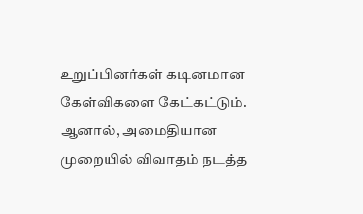உறுப்பினர்கள் கடினமான கேள்விகளை கேட்கட்டும். ஆனால், அமைதியான முறையில் விவாதம் நடத்த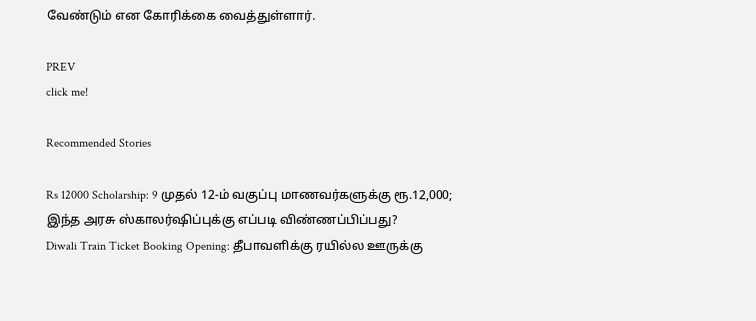வேண்டும் என கோரிக்கை வைத்துள்ளார்.

PREV
click me!

Recommended Stories

Rs 12000 Scholarship: 9 முதல் 12-ம் வகுப்பு மாணவர்களுக்கு ரூ.12,000; இந்த அரசு ஸ்காலர்ஷிப்புக்கு எப்படி விண்ணப்பிப்பது?
Diwali Train Ticket Booking Opening: தீபாவளிக்கு ரயில்ல ஊருக்கு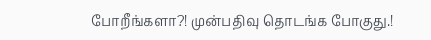போறீங்களா?! முன்பதிவு தொடங்க போகுது.!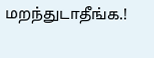மறந்துடாதீங்க.!